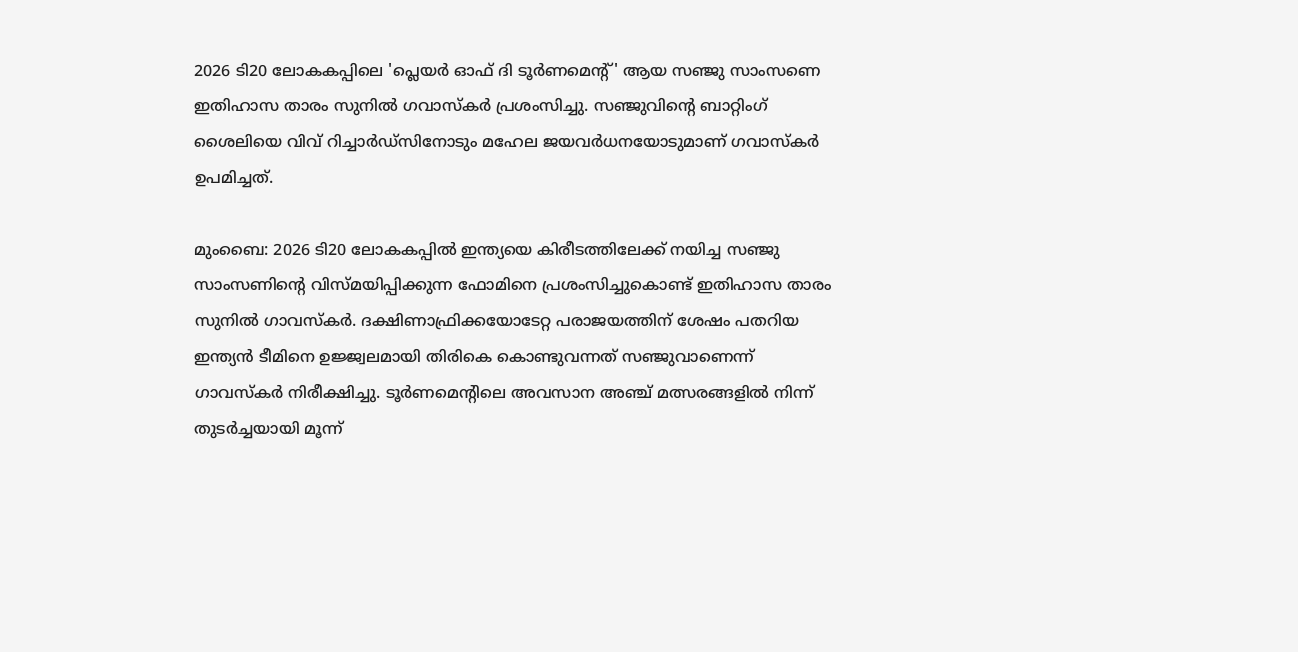2026 ടി20 ലോകകപ്പിലെ 'പ്ലെയര്‍ ഓഫ് ദി ടൂര്‍ണമെന്റ്' ആയ സഞ്ജു സാംസണെ ഇതിഹാസ താരം സുനില്‍ ഗവാസ്‌കര്‍ പ്രശംസിച്ചു. സഞ്ജുവിന്റെ ബാറ്റിംഗ് ശൈലിയെ വിവ് റിച്ചാര്‍ഡ്‌സിനോടും മഹേല ജയവര്‍ധനയോടുമാണ് ഗവാസ്‌കര്‍ ഉപമിച്ചത്.

മുംബൈ: 2026 ടി20 ലോകകപ്പില്‍ ഇന്ത്യയെ കിരീടത്തിലേക്ക് നയിച്ച സഞ്ജു സാംസണിന്റെ വിസ്മയിപ്പിക്കുന്ന ഫോമിനെ പ്രശംസിച്ചുകൊണ്ട് ഇതിഹാസ താരം സുനില്‍ ഗാവസ്‌കര്‍. ദക്ഷിണാഫ്രിക്കയോടേറ്റ പരാജയത്തിന് ശേഷം പതറിയ ഇന്ത്യന്‍ ടീമിനെ ഉജ്ജ്വലമായി തിരികെ കൊണ്ടുവന്നത് സഞ്ജുവാണെന്ന് ഗാവസ്‌കര്‍ നിരീക്ഷിച്ചു. ടൂര്‍ണമെന്റിലെ അവസാന അഞ്ച് മത്സരങ്ങളില്‍ നിന്ന് തുടര്‍ച്ചയായി മൂന്ന്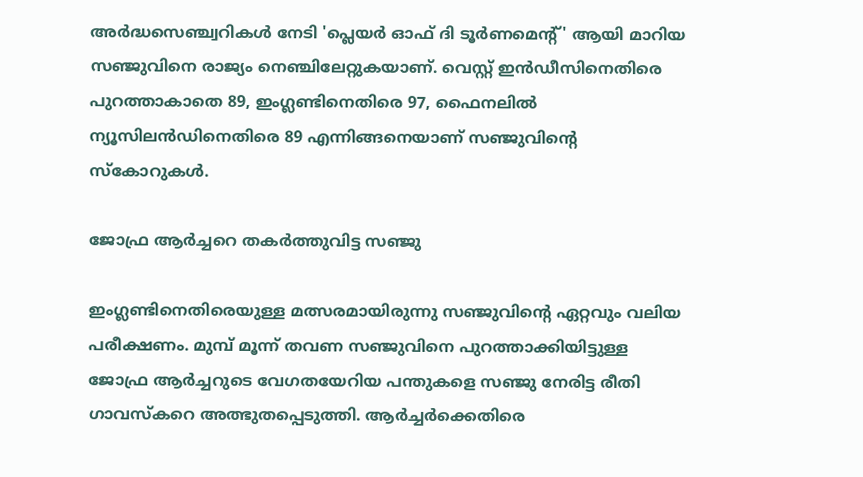അര്‍ദ്ധസെഞ്ച്വറികള്‍ നേടി 'പ്ലെയര്‍ ഓഫ് ദി ടൂര്‍ണമെന്റ്' ആയി മാറിയ സഞ്ജുവിനെ രാജ്യം നെഞ്ചിലേറ്റുകയാണ്. വെസ്റ്റ് ഇന്‍ഡീസിനെതിരെ പുറത്താകാതെ 89, ഇംഗ്ലണ്ടിനെതിരെ 97, ഫൈനലില്‍ ന്യൂസിലന്‍ഡിനെതിരെ 89 എന്നിങ്ങനെയാണ് സഞ്ജുവിന്റെ സ്‌കോറുകള്‍.

ജോഫ്ര ആര്‍ച്ചറെ തകര്‍ത്തുവിട്ട സഞ്ജു

ഇംഗ്ലണ്ടിനെതിരെയുള്ള മത്സരമായിരുന്നു സഞ്ജുവിന്റെ ഏറ്റവും വലിയ പരീക്ഷണം. മുമ്പ് മൂന്ന് തവണ സഞ്ജുവിനെ പുറത്താക്കിയിട്ടുള്ള ജോഫ്ര ആര്‍ച്ചറുടെ വേഗതയേറിയ പന്തുകളെ സഞ്ജു നേരിട്ട രീതി ഗാവസ്‌കറെ അത്ഭുതപ്പെടുത്തി. ആര്‍ച്ചര്‍ക്കെതിരെ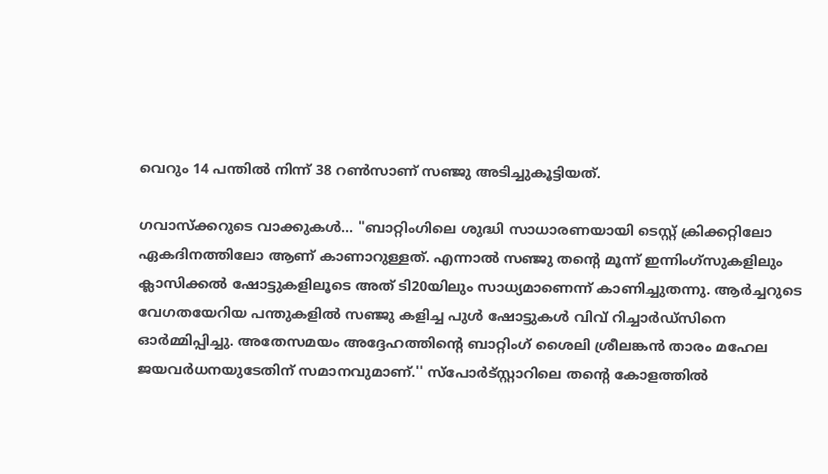വെറും 14 പന്തില്‍ നിന്ന് 38 റണ്‍സാണ് സഞ്ജു അടിച്ചുകൂട്ടിയത്.

ഗവാസ്‌ക്കറുടെ വാക്കുകള്‍... ''ബാറ്റിംഗിലെ ശുദ്ധി സാധാരണയായി ടെസ്റ്റ് ക്രിക്കറ്റിലോ ഏകദിനത്തിലോ ആണ് കാണാറുള്ളത്. എന്നാല്‍ സഞ്ജു തന്റെ മൂന്ന് ഇന്നിംഗ്സുകളിലും ക്ലാസിക്കല്‍ ഷോട്ടുകളിലൂടെ അത് ടി20യിലും സാധ്യമാണെന്ന് കാണിച്ചുതന്നു. ആര്‍ച്ചറുടെ വേഗതയേറിയ പന്തുകളില്‍ സഞ്ജു കളിച്ച പുള്‍ ഷോട്ടുകള്‍ വിവ് റിച്ചാര്‍ഡ്സിനെ ഓര്‍മ്മിപ്പിച്ചു. അതേസമയം അദ്ദേഹത്തിന്റെ ബാറ്റിംഗ് ശൈലി ശ്രീലങ്കന്‍ താരം മഹേല ജയവര്‍ധനയുടേതിന് സമാനവുമാണ്.'' സ്പോര്‍ട്സ്റ്റാറിലെ തന്റെ കോളത്തില്‍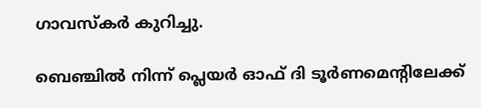ഗാവസ്‌കര്‍ കുറിച്ചു.

ബെഞ്ചില്‍ നിന്ന് പ്ലെയര്‍ ഓഫ് ദി ടൂര്‍ണമെന്റിലേക്ക്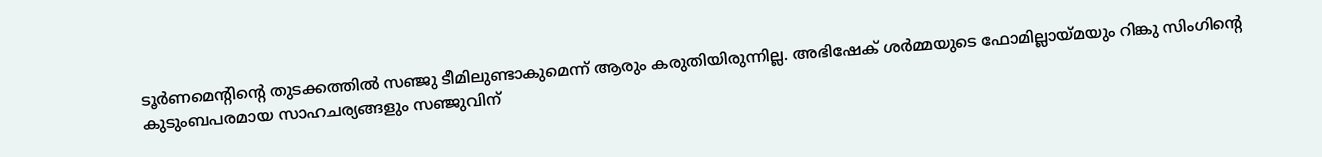ടൂര്‍ണമെന്റിന്റെ തുടക്കത്തില്‍ സഞ്ജു ടീമിലുണ്ടാകുമെന്ന് ആരും കരുതിയിരുന്നില്ല. അഭിഷേക് ശര്‍മ്മയുടെ ഫോമില്ലായ്മയും റിങ്കു സിംഗിന്റെ കുടുംബപരമായ സാഹചര്യങ്ങളും സഞ്ജുവിന്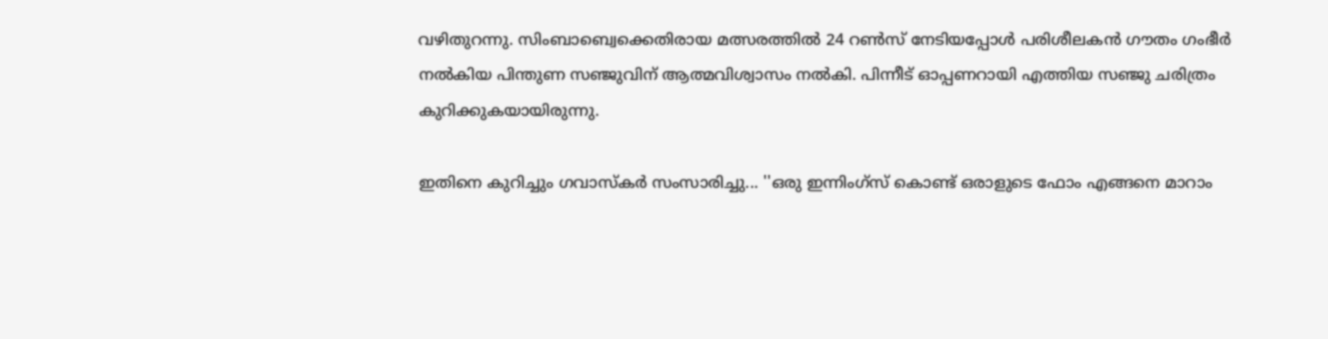വഴിതുറന്നു. സിംബാബ്വെക്കെതിരായ മത്സരത്തില്‍ 24 റണ്‍സ് നേടിയപ്പോള്‍ പരിശീലകന്‍ ഗൗതം ഗംഭീര്‍ നല്‍കിയ പിന്തുണ സഞ്ജുവിന് ആത്മവിശ്വാസം നല്‍കി. പിന്നീട് ഓപ്പണറായി എത്തിയ സഞ്ജു ചരിത്രം കുറിക്കുകയായിരുന്നു.

ഇതിനെ കുറിച്ചും ഗവാസ്‌കര്‍ സംസാരിച്ചു... ''ഒരു ഇന്നിംഗ്സ് കൊണ്ട് ഒരാളുടെ ഫോം എങ്ങനെ മാറാം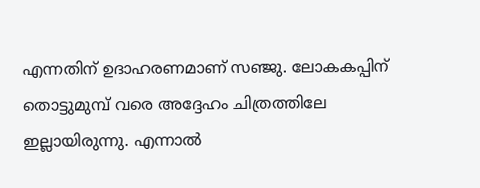എന്നതിന് ഉദാഹരണമാണ് സഞ്ജു. ലോകകപ്പിന് തൊട്ടുമുമ്പ് വരെ അദ്ദേഹം ചിത്രത്തിലേ ഇല്ലായിരുന്നു. എന്നാല്‍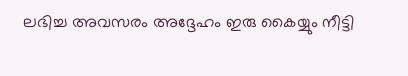ലഭിച്ച അവസരം അദ്ദേഹം ഇരു കൈയ്യും നീട്ടി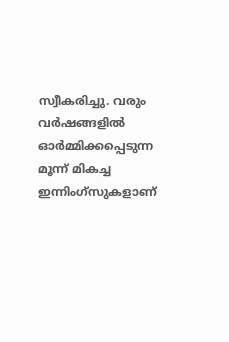സ്വീകരിച്ചു. വരും വര്‍ഷങ്ങളില്‍ ഓര്‍മ്മിക്കപ്പെടുന്ന മൂന്ന് മികച്ച ഇന്നിംഗ്സുകളാണ്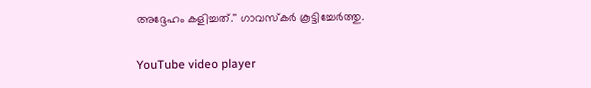അദ്ദേഹം കളിച്ചത്.'' ഗാവസ്‌കര്‍ കൂട്ടിച്ചേര്‍ത്തു.

YouTube video player